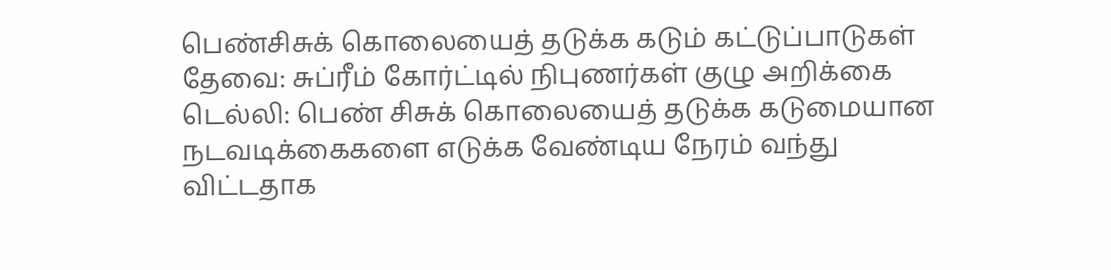பெண்சிசுக் கொலையைத் தடுக்க கடும் கட்டுப்பாடுகள் தேவை: சுப்ரீம் கோர்ட்டில் நிபுணர்கள் குழு அறிக்கை
டெல்லி: பெண் சிசுக் கொலையைத் தடுக்க கடுமையான நடவடிக்கைகளை எடுக்க வேண்டிய நேரம் வந்து விட்டதாக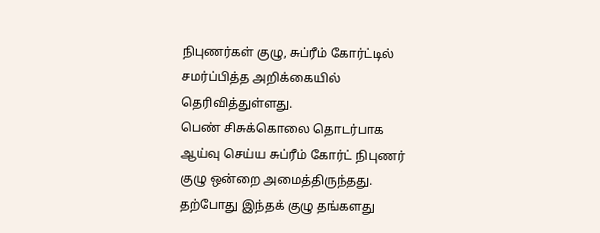நிபுணர்கள் குழு, சுப்ரீம் கோர்ட்டில் சமர்ப்பித்த அறிக்கையில் தெரிவித்துள்ளது.
பெண் சிசுக்கொலை தொடர்பாக ஆய்வு செய்ய சுப்ரீம் கோர்ட் நிபுணர் குழு ஒன்றை அமைத்திருந்தது. தற்போது இந்தக் குழு தங்களது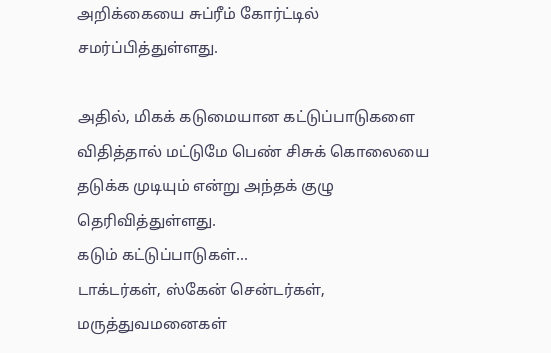அறிக்கையை சுப்ரீம் கோர்ட்டில் சமர்ப்பித்துள்ளது.

அதில், மிகக் கடுமையான கட்டுப்பாடுகளை விதித்தால் மட்டுமே பெண் சிசுக் கொலையை தடுக்க முடியும் என்று அந்தக் குழு தெரிவித்துள்ளது.
கடும் கட்டுப்பாடுகள்...
டாக்டர்கள், ஸ்கேன் சென்டர்கள், மருத்துவமனைகள்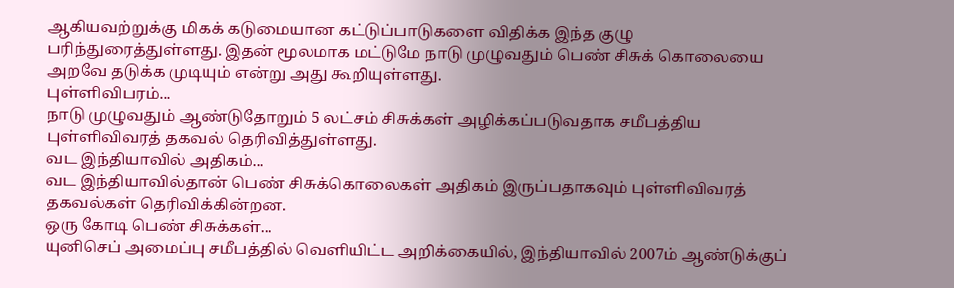ஆகியவற்றுக்கு மிகக் கடுமையான கட்டுப்பாடுகளை விதிக்க இந்த குழு பரிந்துரைத்துள்ளது. இதன் மூலமாக மட்டுமே நாடு முழுவதும் பெண் சிசுக் கொலையை அறவே தடுக்க முடியும் என்று அது கூறியுள்ளது.
புள்ளிவிபரம்...
நாடு முழுவதும் ஆண்டுதோறும் 5 லட்சம் சிசுக்கள் அழிக்கப்படுவதாக சமீபத்திய புள்ளிவிவரத் தகவல் தெரிவித்துள்ளது.
வட இந்தியாவில் அதிகம்...
வட இந்தியாவில்தான் பெண் சிசுக்கொலைகள் அதிகம் இருப்பதாகவும் புள்ளிவிவரத் தகவல்கள் தெரிவிக்கின்றன.
ஒரு கோடி பெண் சிசுக்கள்...
யுனிசெப் அமைப்பு சமீபத்தில் வெளியிட்ட அறிக்கையில், இந்தியாவில் 2007ம் ஆண்டுக்குப்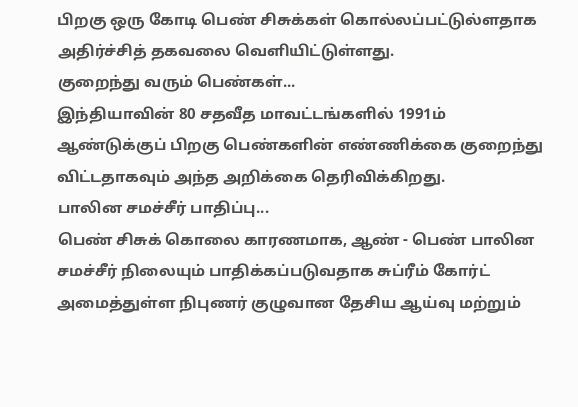பிறகு ஒரு கோடி பெண் சிசுக்கள் கொல்லப்பட்டுல்ளதாக அதிர்ச்சித் தகவலை வெளியிட்டுள்ளது.
குறைந்து வரும் பெண்கள்...
இந்தியாவின் 80 சதவீத மாவட்டங்களில் 1991ம் ஆண்டுக்குப் பிறகு பெண்களின் எண்ணிக்கை குறைந்து விட்டதாகவும் அந்த அறிக்கை தெரிவிக்கிறது.
பாலின சமச்சீர் பாதிப்பு...
பெண் சிசுக் கொலை காரணமாக, ஆண் - பெண் பாலின சமச்சீர் நிலையும் பாதிக்கப்படுவதாக சுப்ரீம் கோர்ட் அமைத்துள்ள நிபுணர் குழுவான தேசிய ஆய்வு மற்றும்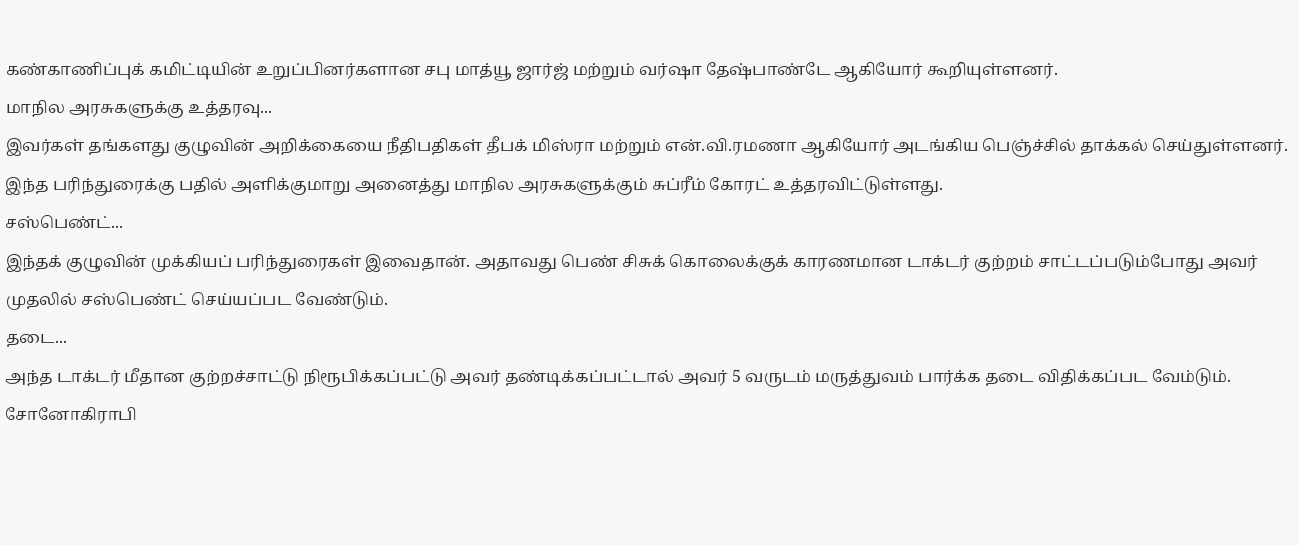கண்காணிப்புக் கமிட்டியின் உறுப்பினர்களான சபு மாத்யூ ஜார்ஜ் மற்றும் வர்ஷா தேஷ்பாண்டே ஆகியோர் கூறியுள்ளனர்.
மாநில அரசுகளுக்கு உத்தரவு...
இவர்கள் தங்களது குழுவின் அறிக்கையை நீதிபதிகள் தீபக் மிஸ்ரா மற்றும் என்.வி.ரமணா ஆகியோர் அடங்கிய பெஞ்ச்சில் தாக்கல் செய்துள்ளனர். இந்த பரிந்துரைக்கு பதில் அளிக்குமாறு அனைத்து மாநில அரசுகளுக்கும் சுப்ரீம் கோரட் உத்தரவிட்டுள்ளது.
சஸ்பெண்ட்...
இந்தக் குழுவின் முக்கியப் பரிந்துரைகள் இவைதான். அதாவது பெண் சிசுக் கொலைக்குக் காரணமான டாக்டர் குற்றம் சாட்டப்படும்போது அவர் முதலில் சஸ்பெண்ட் செய்யப்பட வேண்டும்.
தடை...
அந்த டாக்டர் மீதான குற்றச்சாட்டு நிரூபிக்கப்பட்டு அவர் தண்டிக்கப்பட்டால் அவர் 5 வருடம் மருத்துவம் பார்க்க தடை விதிக்கப்பட வேம்டும்.
சோனோகிராபி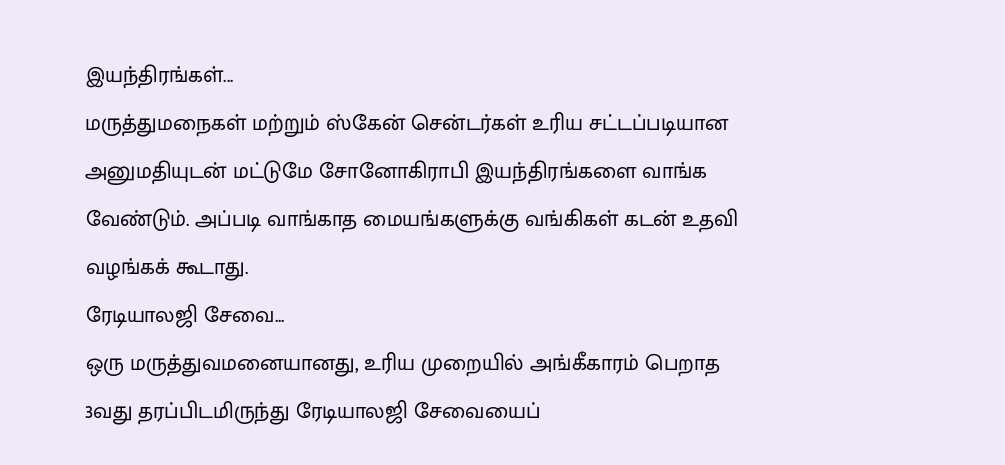இயந்திரங்கள்...
மருத்துமநைகள் மற்றும் ஸ்கேன் சென்டர்கள் உரிய சட்டப்படியான அனுமதியுடன் மட்டுமே சோனோகிராபி இயந்திரங்களை வாங்க வேண்டும். அப்படி வாங்காத மையங்களுக்கு வங்கிகள் கடன் உதவி வழங்கக் கூடாது.
ரேடியாலஜி சேவை...
ஒரு மருத்துவமனையானது, உரிய முறையில் அங்கீகாரம் பெறாத 3வது தரப்பிடமிருந்து ரேடியாலஜி சேவையைப்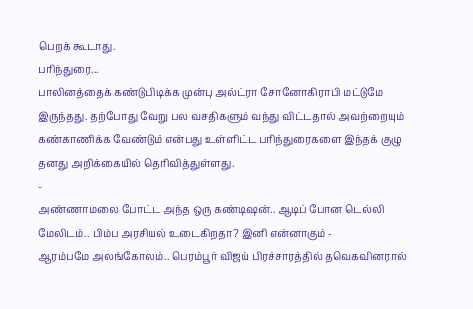பெறக் கூடாது.
பரிந்துரை...
பாலினத்தைக் கண்டுபிடிக்க முன்பு அல்ட்ரா சோனோகிராபி மட்டுமே இருந்தது. தற்போது வேறு பல வசதிகளும் வந்து விட்டதால் அவற்றையும் கண்காணிக்க வேண்டும் என்பது உள்ளிட்ட பரிந்துரைகளை இந்தக் குழு தனது அறிக்கையில் தெரிவித்துள்ளது.
-
அண்ணாமலை போட்ட அந்த ஒரு கண்டிஷன்.. ஆடிப் போன டெல்லி மேலிடம்.. பிம்ப அரசியல் உடைகிறதா? இனி என்னாகும் -
ஆரம்பமே அலங்கோலம்.. பெரம்பூர் விஜய் பிரச்சாரத்தில் தவெகவினரால்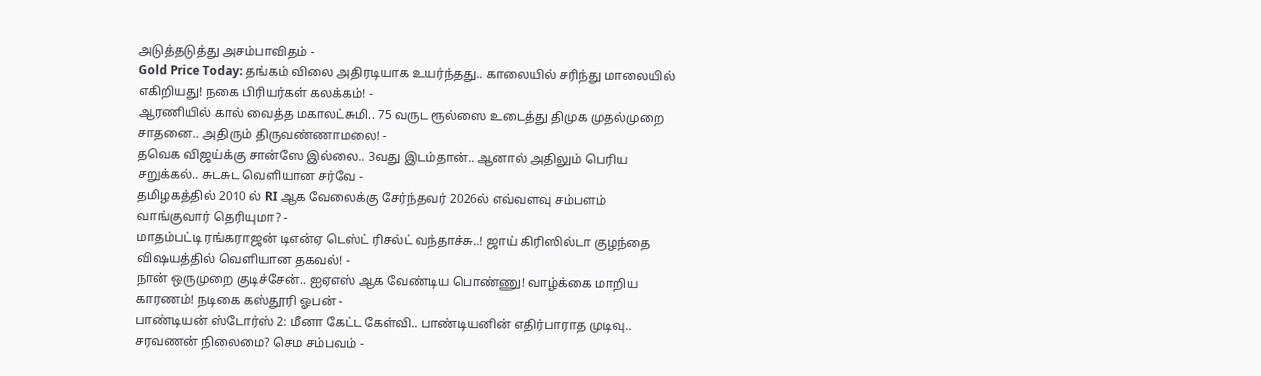அடுத்தடுத்து அசம்பாவிதம் -
Gold Price Today: தங்கம் விலை அதிரடியாக உயர்ந்தது.. காலையில் சரிந்து மாலையில் எகிறியது! நகை பிரியர்கள் கலக்கம்! -
ஆரணியில் கால் வைத்த மகாலட்சுமி.. 75 வருட ரூல்ஸை உடைத்து திமுக முதல்முறை சாதனை.. அதிரும் திருவண்ணாமலை! -
தவெக விஜய்க்கு சான்ஸே இல்லை.. 3வது இடம்தான்.. ஆனால் அதிலும் பெரிய சறுக்கல்.. சுடசுட வெளியான சர்வே -
தமிழகத்தில் 2010 ல் RI ஆக வேலைக்கு சேர்ந்தவர் 2026ல் எவ்வளவு சம்பளம் வாங்குவார் தெரியுமா? -
மாதம்பட்டி ரங்கராஜன் டிஎன்ஏ டெஸ்ட் ரிசல்ட் வந்தாச்சு..! ஜாய் கிரிஸில்டா குழந்தை விஷயத்தில் வெளியான தகவல்! -
நான் ஒருமுறை குடிச்சேன்.. ஐஏஎஸ் ஆக வேண்டிய பொண்ணு! வாழ்க்கை மாறிய காரணம்! நடிகை கஸ்தூரி ஓபன் -
பாண்டியன் ஸ்டோர்ஸ் 2: மீனா கேட்ட கேள்வி.. பாண்டியனின் எதிர்பாராத முடிவு.. சரவணன் நிலைமை? செம சம்பவம் -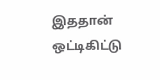இததான் ஒட்டிகிட்டு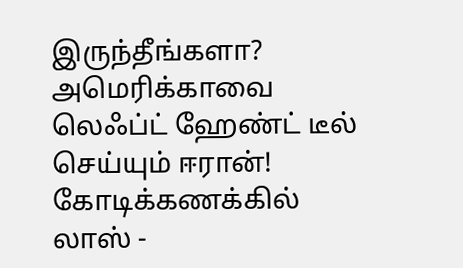இருந்தீங்களா? அமெரிக்காவை லெஃப்ட் ஹேண்ட் டீல் செய்யும் ஈரான்! கோடிக்கணக்கில் லாஸ் -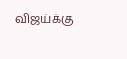விஜய்க்கு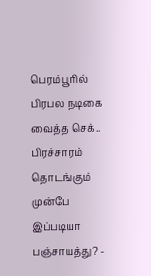பெரம்பூரில் பிரபல நடிகை வைத்த செக்.. பிரச்சாரம் தொடங்கும் முன்பே இப்படியா பஞ்சாயத்து? -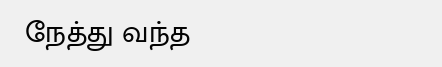நேத்து வந்த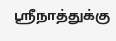ஸ்ரீநாத்துக்கு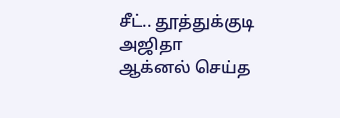சீட்.. தூத்துக்குடி அஜிதா ஆக்னல் செய்த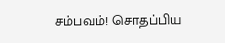சம்பவம்! சொதப்பிய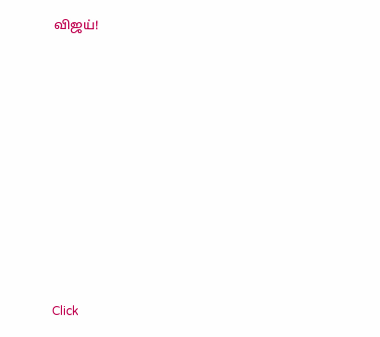விஜய்!












Click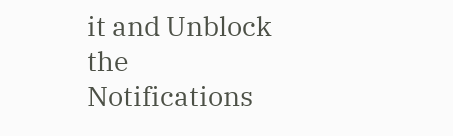it and Unblock the Notifications